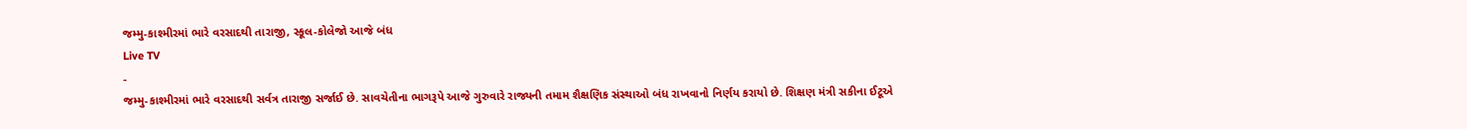જમ્મુ-કાશ્મીરમાં ભારે વરસાદથી તારાજી, સ્કૂલ-કોલેજો આજે બંધ
Live TV
-
જમ્મુ-કાશ્મીરમાં ભારે વરસાદથી સર્વત્ર તારાજી સર્જાઈ છે. સાવચેતીના ભાગરૂપે આજે ગુરુવારે રાજ્યની તમામ શૈક્ષણિક સંસ્થાઓ બંધ રાખવાનો નિર્ણય કરાયો છે. શિક્ષણ મંત્રી સકીના ઈટૂએ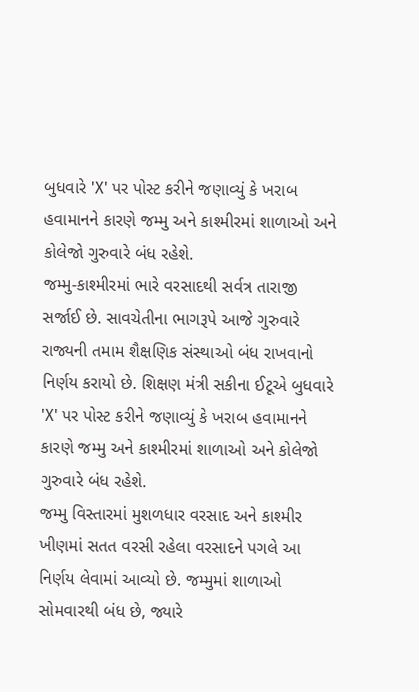બુધવારે 'X' પર પોસ્ટ કરીને જણાવ્યું કે ખરાબ હવામાનને કારણે જમ્મુ અને કાશ્મીરમાં શાળાઓ અને કોલેજો ગુરુવારે બંધ રહેશે.
જમ્મુ-કાશ્મીરમાં ભારે વરસાદથી સર્વત્ર તારાજી સર્જાઈ છે. સાવચેતીના ભાગરૂપે આજે ગુરુવારે રાજ્યની તમામ શૈક્ષણિક સંસ્થાઓ બંધ રાખવાનો નિર્ણય કરાયો છે. શિક્ષણ મંત્રી સકીના ઈટૂએ બુધવારે 'X' પર પોસ્ટ કરીને જણાવ્યું કે ખરાબ હવામાનને કારણે જમ્મુ અને કાશ્મીરમાં શાળાઓ અને કોલેજો ગુરુવારે બંધ રહેશે.
જમ્મુ વિસ્તારમાં મુશળધાર વરસાદ અને કાશ્મીર ખીણમાં સતત વરસી રહેલા વરસાદને પગલે આ નિર્ણય લેવામાં આવ્યો છે. જમ્મુમાં શાળાઓ સોમવારથી બંધ છે, જ્યારે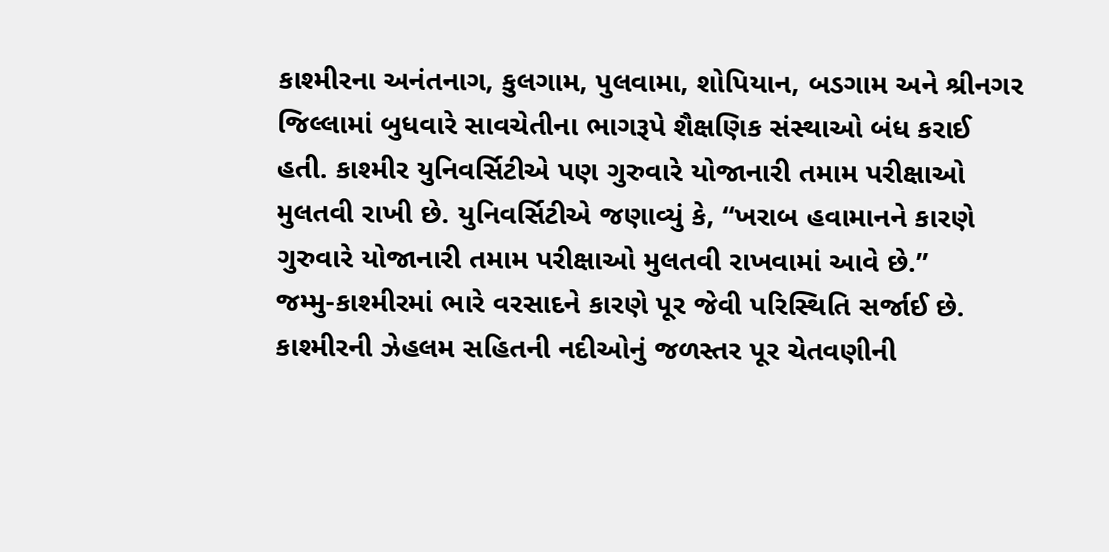કાશ્મીરના અનંતનાગ, કુલગામ, પુલવામા, શોપિયાન, બડગામ અને શ્રીનગર જિલ્લામાં બુધવારે સાવચેતીના ભાગરૂપે શૈક્ષણિક સંસ્થાઓ બંધ કરાઈ હતી. કાશ્મીર યુનિવર્સિટીએ પણ ગુરુવારે યોજાનારી તમામ પરીક્ષાઓ મુલતવી રાખી છે. યુનિવર્સિટીએ જણાવ્યું કે, “ખરાબ હવામાનને કારણે ગુરુવારે યોજાનારી તમામ પરીક્ષાઓ મુલતવી રાખવામાં આવે છે.”
જમ્મુ-કાશ્મીરમાં ભારે વરસાદને કારણે પૂર જેવી પરિસ્થિતિ સર્જાઈ છે. કાશ્મીરની ઝેહલમ સહિતની નદીઓનું જળસ્તર પૂર ચેતવણીની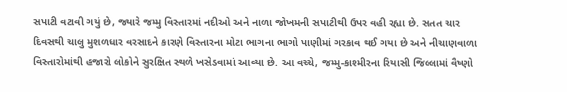સપાટી વટાવી ગયું છે, જ્યારે જમ્મુ વિસ્તારમાં નદીઓ અને નાળા જોખમની સપાટીથી ઉપર વહી રહ્યા છે. સતત ચાર દિવસથી ચાલુ મુશળધાર વરસાદને કારણે વિસ્તારના મોટા ભાગના ભાગો પાણીમાં ગરકાવ થઈ ગયા છે અને નીચાણવાળા વિસ્તારોમાંથી હજારો લોકોને સુરક્ષિત સ્થળે ખસેડવામાં આવ્યા છે. આ વચ્ચે, જમ્મુ-કાશ્મીરના રિયાસી જિલ્લામાં વૈષ્ણો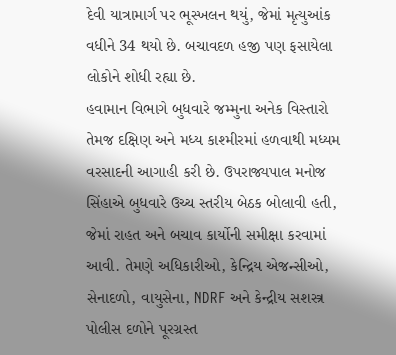દેવી યાત્રામાર્ગ પર ભૂસ્ખલન થયું, જેમાં મૃત્યુઆંક વધીને 34 થયો છે. બચાવદળ હજી પણ ફસાયેલા લોકોને શોધી રહ્યા છે.
હવામાન વિભાગે બુધવારે જમ્મુના અનેક વિસ્તારો તેમજ દક્ષિણ અને મધ્ય કાશ્મીરમાં હળવાથી મધ્યમ વરસાદની આગાહી કરી છે. ઉપરાજ્યપાલ મનોજ સિંહાએ બુધવારે ઉચ્ચ સ્તરીય બેઠક બોલાવી હતી, જેમાં રાહત અને બચાવ કાર્યોની સમીક્ષા કરવામાં આવી. તેમણે અધિકારીઓ, કેન્દ્રિય એજન્સીઓ, સેનાદળો, વાયુસેના, NDRF અને કેન્દ્રીય સશસ્ત્ર પોલીસ દળોને પૂરગ્રસ્ત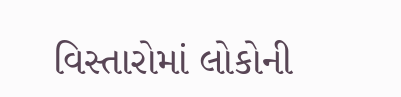વિસ્તારોમાં લોકોની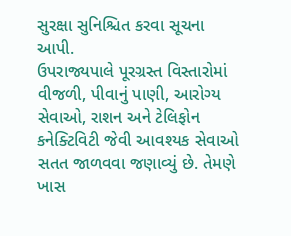સુરક્ષા સુનિશ્ચિત કરવા સૂચના આપી.
ઉપરાજ્યપાલે પૂરગ્રસ્ત વિસ્તારોમાં વીજળી, પીવાનું પાણી, આરોગ્ય સેવાઓ, રાશન અને ટેલિફોન કનેક્ટિવિટી જેવી આવશ્યક સેવાઓ સતત જાળવવા જણાવ્યું છે. તેમણે ખાસ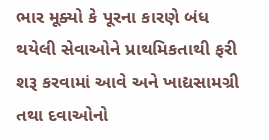ભાર મૂક્યો કે પૂરના કારણે બંધ થયેલી સેવાઓને પ્રાથમિકતાથી ફરી શરૂ કરવામાં આવે અને ખાદ્યસામગ્રી તથા દવાઓનો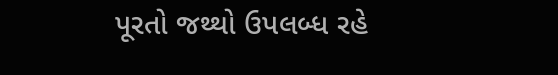પૂરતો જથ્થો ઉપલબ્ધ રહે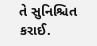તે સુનિશ્ચિત કરાઈ.